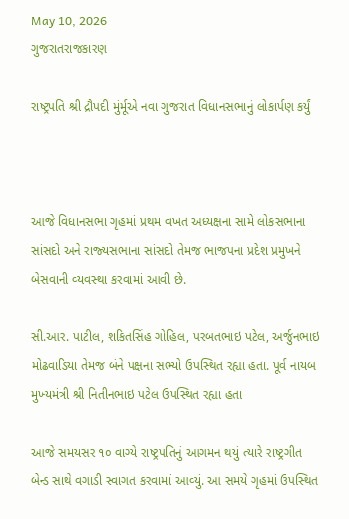May 10, 2026
ગુજરાતરાજકારણ

રાષ્ટ્રપતિ શ્રી દ્રૌપદી મુંર્મૂએ નવા ગુજરાત વિધાનસભાનું લોકાર્પણ કર્યું



આજે વિધાનસભા ગૃહમાં પ્રથમ વખત અધ્‍યક્ષના સામે લોકસભાના સાંસદો અને રાજ્‍યસભાના સાંસદો તેમજ ભાજપના પ્રદેશ પ્રમુખને બેસવાની વ્‍યવસ્‍થા કરવામાં આવી છે.

સી.આર. પાટીલ, શકિતસિંહ ગોહિલ, પરબતભાઇ પટેલ, અર્જુનભાઇ મોઢવાડિયા તેમજ બંને પક્ષના સભ્‍યો ઉપસ્‍થિત રહ્યા હતા. પૂર્વ નાયબ મુખ્‍યમંત્રી શ્રી નિતીનભાઇ પટેલ ઉપસ્થિત રહ્યા હતા

આજે સમયસર ૧૦ વાગ્‍યે રાષ્‍ટ્રપતિનું આગમન થયું ત્‍યારે રાષ્‍ટ્રગીત બેન્‍ડ સાથે વગાડી સ્‍વાગત કરવામાં આવ્‍યું. આ સમયે ગૃહમાં ઉપસ્‍થિત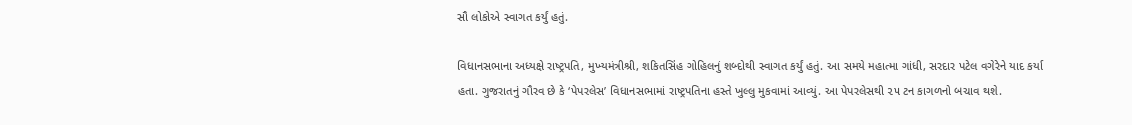સૌ લોકોએ સ્‍વાગત કર્યું હતું.

વિધાનસભાના અધ્‍યક્ષે રાષ્‍ટ્રપતિ, મુખ્‍યમંત્રીશ્રી, શકિતસિંહ ગોહિલનું શબ્‍દોથી સ્‍વાગત કર્યું હતું. આ સમયે મહાત્‍મા ગાંધી, સરદાર પટેલ વગેરેને યાદ કર્યા હતા. ગુજરાતનું ગૌરવ છે કે ‘પેપરલેસ’ વિધાનસભામાં રાષ્‍ટ્રપતિના હસ્‍તે ખુલ્લુ મુકવામાં આવ્‍યું. આ પેપરલેસથી ૨૫ ટન કાગળનો બચાવ થશે.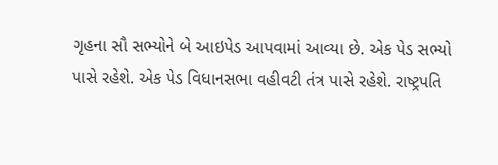ગૃહના સૌ સભ્‍યોને બે આઇપેડ આપવામાં આવ્‍યા છે. એક પેડ સભ્‍યો પાસે રહેશે. એક પેડ વિધાનસભા વહીવટી તંત્ર પાસે રહેશે. રાષ્‍ટ્રપતિ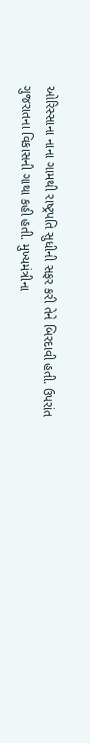ઓરિસ્‍સાના નાના ગામથી રાષ્‍ટ્રપતિ સુધીની સફર કરી તેને બિરદાવી હતી. ઉપરાંત ગુજરાતના વિકાસની ગાથા કહી હતી. મુખ્‍યમંત્રીના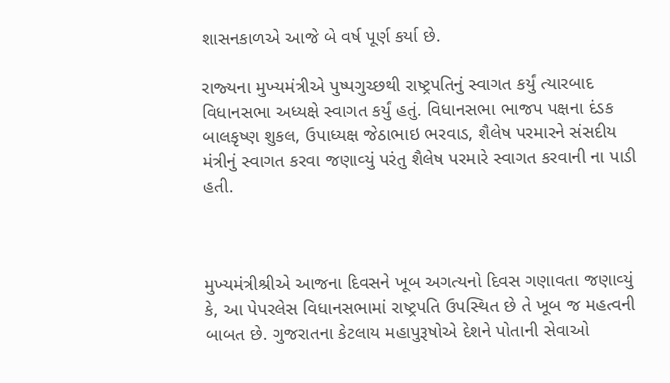શાસનકાળએ આજે બે વર્ષ પૂર્ણ કર્યા છે.

રાજ્‍યના મુખ્‍યમંત્રીએ પુષ્‍પગુચ્‍છથી રાષ્‍ટ્રપતિનું સ્‍વાગત કર્યું ત્‍યારબાદ વિધાનસભા અધ્‍યક્ષે સ્‍વાગત કર્યું હતું. વિધાનસભા ભાજપ પક્ષના દંડક બાલકૃષ્‍ણ શુકલ, ઉપાધ્‍યક્ષ જેઠાભાઇ ભરવાડ, શૈલેષ પરમારને સંસદીય મંત્રીનું સ્‍વાગત કરવા જણાવ્‍યું પરંતુ શૈલેષ પરમારે સ્‍વાગત કરવાની ના પાડી હતી.



મુખ્‍યમંત્રીશ્રીએ આજના દિવસને ખૂબ અગત્‍યનો દિવસ ગણાવતા જણાવ્‍યું કે, આ પેપરલેસ વિધાનસભામાં રાષ્‍ટ્રપતિ ઉપસ્‍થિત છે તે ખૂબ જ મહત્‍વની બાબત છે. ગુજરાતના કેટલાય મહાપુરૂષોએ દેશને પોતાની સેવાઓ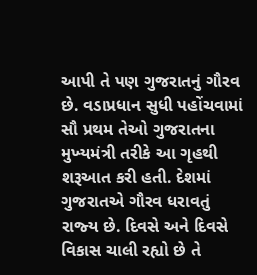આપી તે પણ ગુજરાતનું ગૌરવ છે. વડાપ્રધાન સુધી પહોંચવામાં સૌ પ્રથમ તેઓ ગુજરાતના મુખ્‍યમંત્રી તરીકે આ ગૃહથી શરૂઆત કરી હતી. દેશમાં ગુજરાતએ ગૌરવ ધરાવતું રાજ્‍ય છે. દિવસે અને દિવસે વિકાસ ચાલી રહ્યો છે તે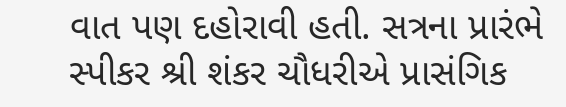વાત પણ દહોરાવી હતી. સત્રના પ્રારંભે સ્‍પીકર શ્રી શંકર ચૌધરીએ પ્રાસંગિક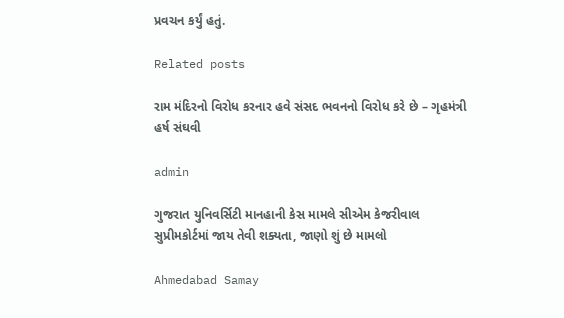પ્રવચન કર્યું હતું.

Related posts

રામ મંદિરનો વિરોધ કરનાર હવે સંસદ ભવનનો વિરોધ કરે છે – ગૃહમંત્રી હર્ષ સંઘવી

admin

ગુજરાત યુનિવર્સિટી માનહાની કેસ મામલે સીએમ કેજરીવાલ સુપ્રીમકોર્ટમાં જાય તેવી શક્યતા, જાણો શું છે મામલો

Ahmedabad Samay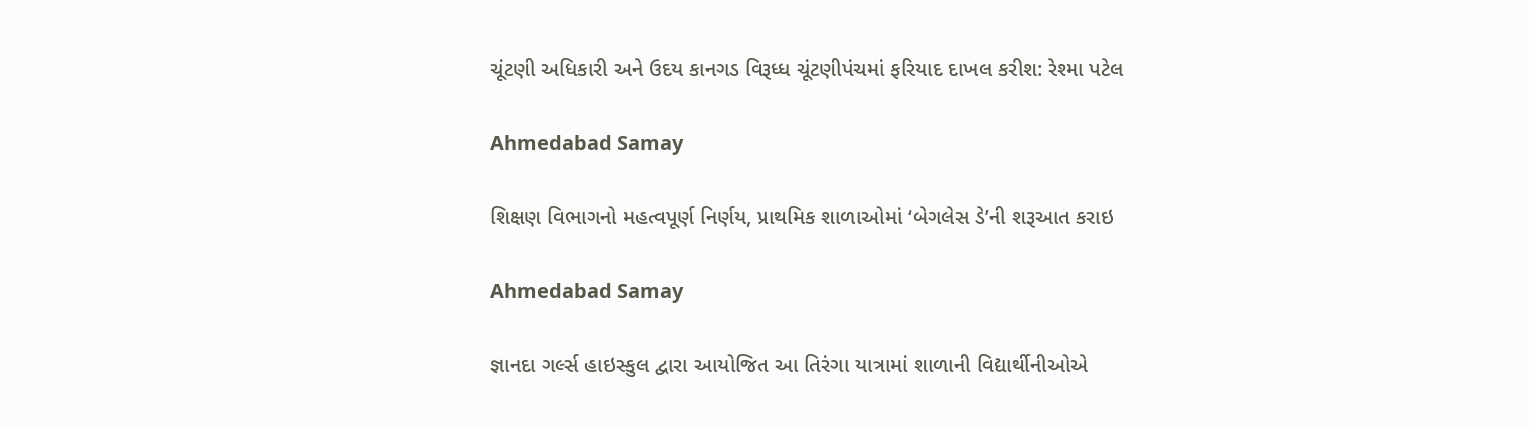ચૂંટણી અધિકારી અને ઉદય કાનગડ વિરૂધ્ધ ચૂંટણીપંચમાં ફરિયાદ દાખલ કરીશ: રેશ્મા પટેલ

Ahmedabad Samay

શિક્ષણ વિભાગનો મહત્વપૂર્ણ નિર્ણય, પ્રાથમિક શાળાઓમાં ‘બેગલેસ ડે’ની શરૂઆત કરાઇ

Ahmedabad Samay

જ્ઞાનદા ગર્લ્સ હાઇસ્કુલ દ્વારા આયોજિત આ તિરંગા યાત્રામાં શાળાની વિદ્યાર્થીનીઓએ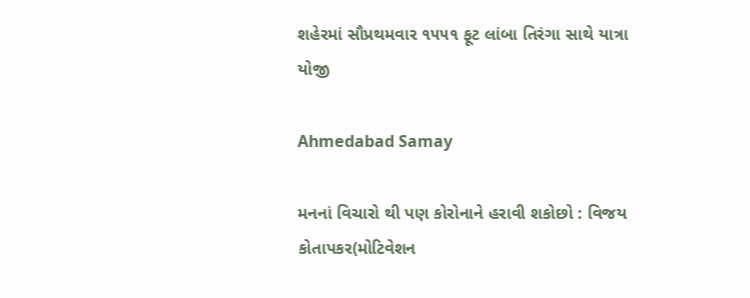શહેરમાં સૌપ્રથમવાર ૧૫૫૧ ફૂટ લાંબા તિરંગા સાથે યાત્રા યોજી

Ahmedabad Samay

મનનાં વિચારો થી પણ કોરોનાને હરાવી શકોછો : વિજય કોતાપકર(મોટિવેશન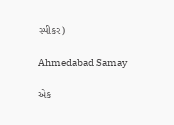સ્પીકર)

Ahmedabad Samay

એક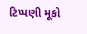ટિપ્પણી મૂકો